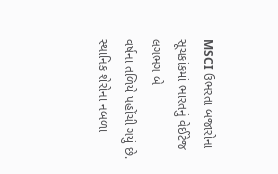MSCI ઉભરતા બજારોના સૂચકાંકમાં ભારતનું વેઈટેજ લગભગ બે
વર્ષના તળિયે પહોંચી ગયું છે. સ્થાનિક શેરોના નબળા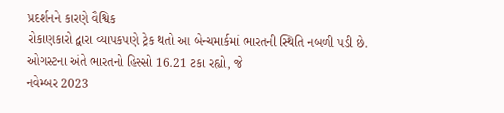પ્રદર્શનને કારણે વૈશ્વિક
રોકાણકારો દ્વારા વ્યાપકપણે ટ્રેક થતો આ બેન્ચમાર્કમાં ભારતની સ્થિતિ નબળી પડી છે. ઓગસ્ટના અંતે ભારતનો હિસ્સો 16.21 ટકા રહ્યો, જે
નવેમ્બર 2023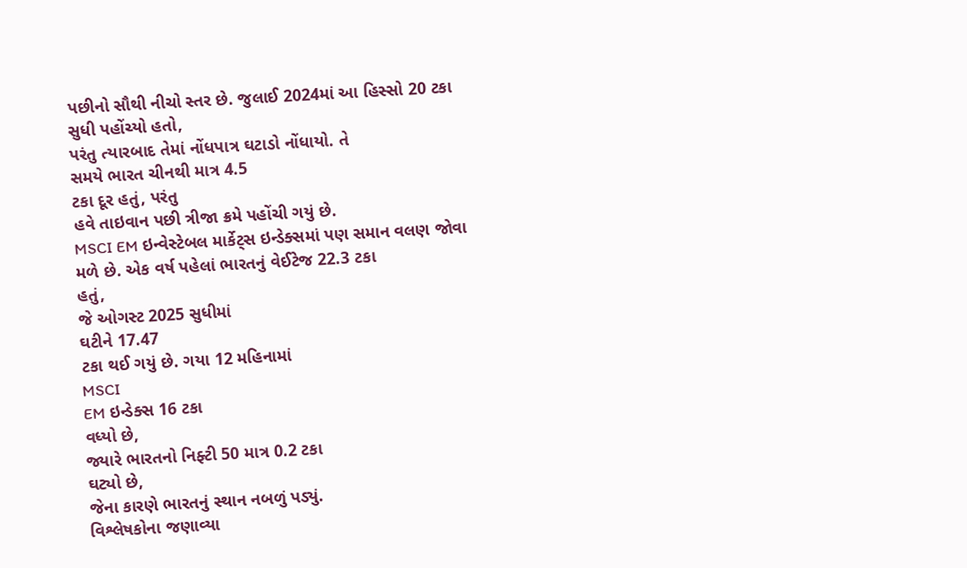પછીનો સૌથી નીચો સ્તર છે. જુલાઈ 2024માં આ હિસ્સો 20 ટકા
સુધી પહોંચ્યો હતો,
પરંતુ ત્યારબાદ તેમાં નોંધપાત્ર ઘટાડો નોંધાયો. તે
સમયે ભારત ચીનથી માત્ર 4.5
ટકા દૂર હતું, પરંતુ
હવે તાઇવાન પછી ત્રીજા ક્રમે પહોંચી ગયું છે.
MSCI EM ઇન્વેસ્ટેબલ માર્કેટ્સ ઇન્ડેક્સમાં પણ સમાન વલણ જોવા
મળે છે. એક વર્ષ પહેલાં ભારતનું વેઈટેજ 22.3 ટકા
હતું,
જે ઓગસ્ટ 2025 સુધીમાં
ઘટીને 17.47
ટકા થઈ ગયું છે. ગયા 12 મહિનામાં
MSCI
EM ઇન્ડેક્સ 16 ટકા
વધ્યો છે,
જ્યારે ભારતનો નિફ્ટી 50 માત્ર 0.2 ટકા
ઘટ્યો છે,
જેના કારણે ભારતનું સ્થાન નબળું પડ્યું.
વિશ્લેષકોના જણાવ્યા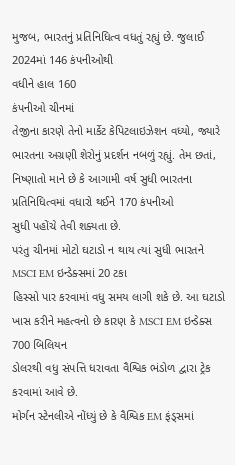મુજબ, ભારતનું પ્રતિનિધિત્વ વધતું રહ્યું છે. જુલાઈ 2024માં 146 કંપનીઓથી
વધીને હાલ 160
કંપનીઓ ચીનમાં
તેજીના કારણે તેનો માર્કેટ કેપિટલાઇઝેશન વધ્યો, જ્યારે
ભારતના અગ્રણી શેરોનું પ્રદર્શન નબળું રહ્યું. તેમ છતાં, નિષ્ણાતો માને છે કે આગામી વર્ષ સુધી ભારતના
પ્રતિનિધિત્વમાં વધારો થઈને 170 કંપનીઓ
સુધી પહોંચે તેવી શક્યતા છે.
પરંતુ ચીનમાં મોટો ઘટાડો ન થાય ત્યાં સુધી ભારતને MSCI EM ઇન્ડેક્સમાં 20 ટકા
હિસ્સો પાર કરવામાં વધુ સમય લાગી શકે છે. આ ઘટાડો ખાસ કરીને મહત્વનો છે કારણ કે MSCI EM ઇન્ડેક્સ 700 બિલિયન
ડોલરથી વધુ સંપત્તિ ધરાવતા વૈશ્વિક ભંડોળ દ્વારા ટ્રેક કરવામાં આવે છે.
મોર્ગન સ્ટેનલીએ નોંધ્યું છે કે વૈશ્વિક EM ફંડ્સમાં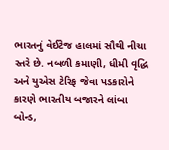ભારતનું વેઈટેજ હાલમાં સૌથી નીચા સ્તરે છે. નબળી કમાણી, ધીમી વૃદ્ધિ અને યુએસ ટેરિફ જેવા પડકારોને કારણે ભારતીય બજારને લાંબા બોન્ડ,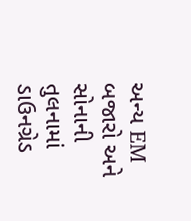અન્ય EM બજારો અને સોનાની તુલનામાં ડાઉનગ્રેડ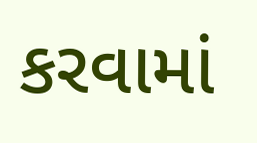કરવામાં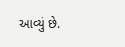આવ્યું છે.